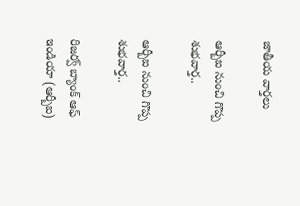జాతీయ వార్తలు

ఆర్బీఐ నుంచి గొప్ప శుభ‌వార్త‌..

ఆర్బీఐ నుంచి గొప్ప శుభ‌వార్త‌..

రిజర్వ్ బ్యాంక్ ఆఫ్ ఇండియా (ఆర్బీఐ)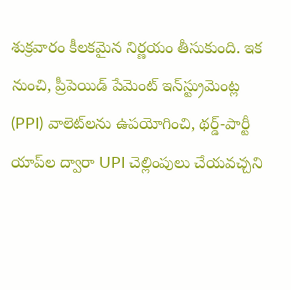శుక్రవారం కీలకమైన నిర్ణయం తీసుకుంది. ఇక నుంచి, ప్రీపెయిడ్ పేమెంట్ ఇన్‌స్ట్రుమెంట్ల (PPI) వాలెట్‌లను ఉపయోగించి, థర్డ్-పార్టీ యాప్‌ల ద్వారా UPI చెల్లింపులు చేయవచ్చని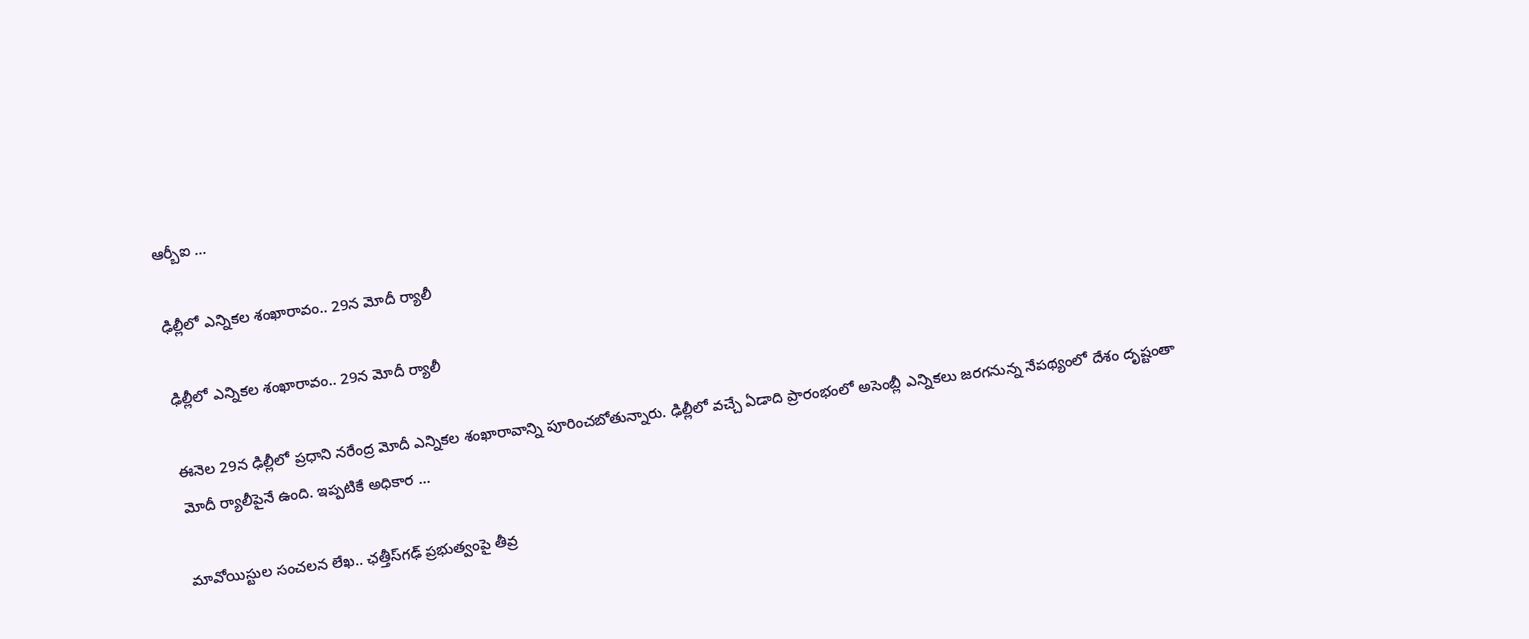ఆర్బీఐ ...

ఢిల్లీలో ఎన్నికల శంఖారావం.. 29న మోదీ ర్యాలీ

ఢిల్లీలో ఎన్నికల శంఖారావం.. 29న మోదీ ర్యాలీ

ఈనెల 29న ఢిల్లీలో ప్రధాని నరేంద్ర మోదీ ఎన్నికల శంఖారావాన్ని పూరించబోతున్నారు. ఢిల్లీలో వచ్చే ఏడాది ప్రారంభంలో అసెంబ్లీ ఎన్నికలు జరగనున్న నేపథ్యంలో దేశం దృష్టంతా మోదీ ర్యాలీపైనే ఉంది. ఇప్పటికే అధికార ...

మావోయిస్టుల సంచలన లేఖ.. ఛత్తీస్‌గఢ్ ప్రభుత్వంపై తీవ్ర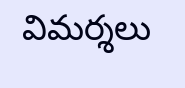విమర్శలు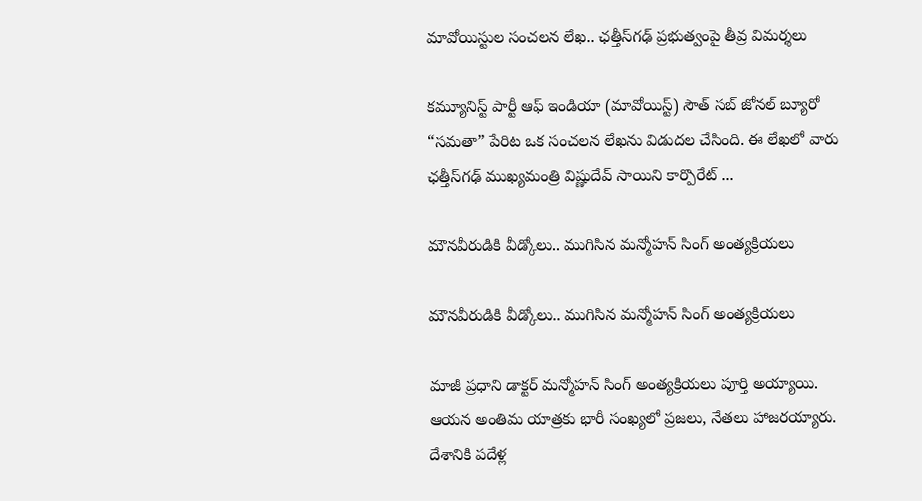మావోయిస్టుల సంచలన లేఖ.. ఛత్తీస్‌గఢ్ ప్రభుత్వంపై తీవ్ర విమర్శలు

కమ్యూనిస్ట్ పార్టీ ఆఫ్ ఇండియా (మావోయిస్ట్) సౌత్ సబ్ జోనల్ బ్యూరో “సమతా” పేరిట ఒక సంచలన లేఖను విడుదల చేసింది. ఈ లేఖలో వారు ఛత్తీస్‌గఢ్ ముఖ్యమంత్రి విష్ణుదేవ్ సాయిని కార్పొరేట్ ...

మౌనవీరుడికి వీడ్కోలు.. ముగిసిన మన్మోహన్ సింగ్ అంత్యక్రియలు

మౌనవీరుడికి వీడ్కోలు.. ముగిసిన మన్మోహన్ సింగ్ అంత్యక్రియలు

మాజీ ప్రధాని డాక్టర్ మన్మోహన్ సింగ్ అంత్యక్రియలు పూర్తి అయ్యాయి. ఆయన అంతిమ యాత్రకు భారీ సంఖ్యలో ప్రజలు, నేతలు హాజరయ్యారు. దేశానికి పదేళ్ల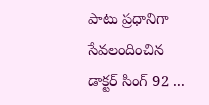పాటు ప్రధానిగా సేవలందించిన డాక్టర్ సింగ్ 92 ...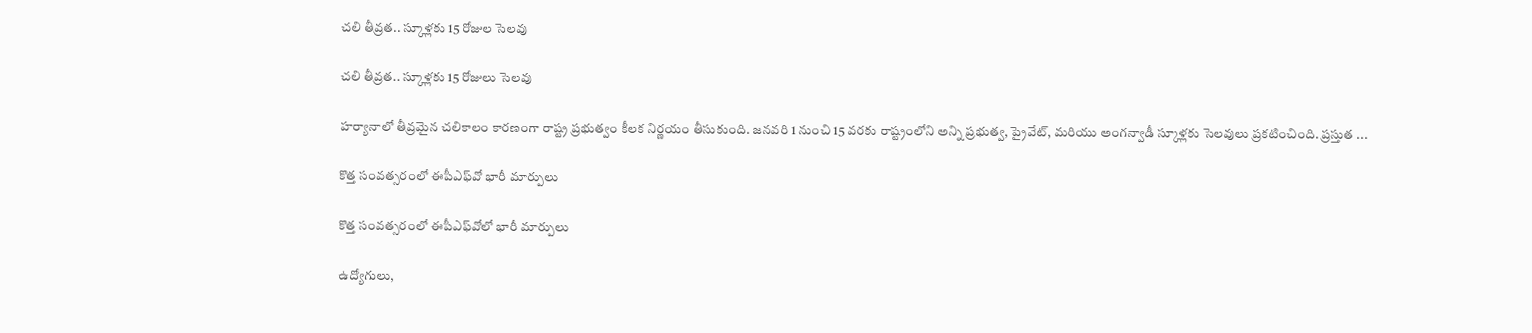చ‌లి తీవ్ర‌త‌.. స్కూళ్లకు 15 రోజుల సెలవు

చ‌లి తీవ్ర‌త‌.. స్కూళ్లకు 15 రోజులు సెలవు

హర్యానాలో తీవ్రమైన చలికాలం కారణంగా రాష్ట్ర ప్రభుత్వం కీలక నిర్ణయం తీసుకుంది. జనవరి 1 నుంచి 15 వరకు రాష్ట్రంలోని అన్ని ప్రభుత్వ, ప్రైవేట్, మరియు అంగన్వాడీ స్కూళ్లకు సెలవులు ప్రకటించింది. ప్రస్తుత ...

కొత్త సంవత్సరంలో ఈపీఎఫ్‌వో భారీ మార్పులు

కొత్త సంవత్సరంలో ఈపీఎఫ్‌వోలో భారీ మార్పులు

ఉద్యోగులు,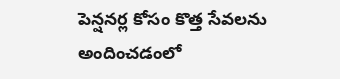పెన్షనర్ల కోసం కొత్త సేవలను అందించడంలో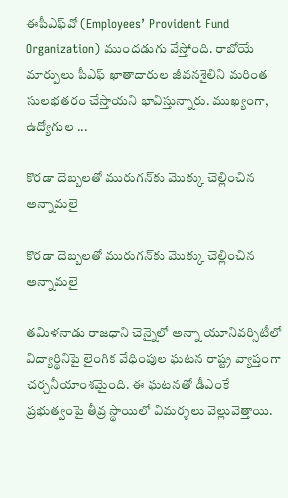ఈపీఎఫ్‌వో (Employees’ Provident Fund Organization) ముందడుగు వేస్తోంది. రాబోయే మార్పులు పీఎఫ్ ఖాతాదారుల జీవనశైలిని మరింత సులభతరం చేస్తాయని భావిస్తున్నారు. ముఖ్యంగా, ఉద్యోగుల ...

కొర‌డా దెబ్బ‌ల‌తో మురుగన్‌కు మొక్కు చెల్లించిన అన్నామలై

కొర‌డా దెబ్బ‌ల‌తో మురుగన్‌కు మొక్కు చెల్లించిన అన్నామలై

తమిళనాడు రాజధాని చెన్నైలో అన్నా యూనివర్సిటీలో విద్యార్థినిపై లైంగిక వేధింపుల ఘటన రాష్ట్ర వ్యాప్తంగా చర్చనీయాంశమైంది. ఈ ఘటనతో డీఎంకే ప్రభుత్వంపై తీవ్ర స్థాయిలో విమర్శలు వెల్లువెత్తాయి.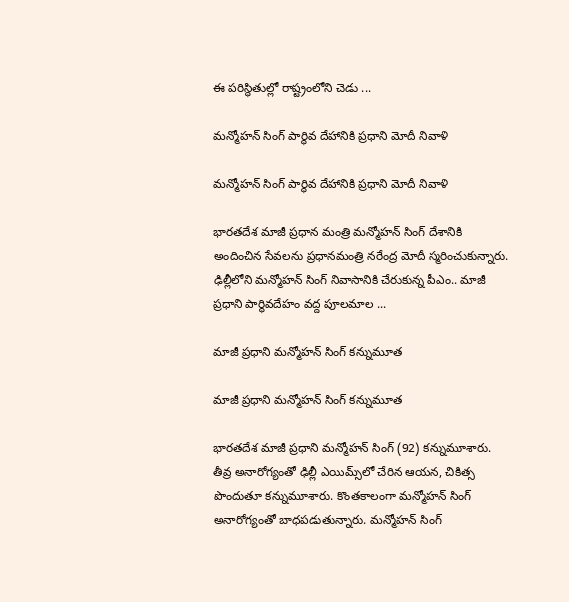ఈ పరిస్థితుల్లో రాష్ట్రంలోని చెడు ...

మన్మోహన్ సింగ్ పార్థివ దేహానికి ప్ర‌ధాని మోదీ నివాళి

మన్మోహన్ సింగ్ పార్థివ దేహానికి ప్ర‌ధాని మోదీ నివాళి

భారతదేశ మాజీ ప్రధాన మంత్రి మన్మోహన్ సింగ్ దేశానికి అందించిన సేవ‌ల‌ను ప్ర‌ధాన‌మంత్రి న‌రేంద్ర మోదీ స్మ‌రించుకున్నారు. ఢిల్లీలోని మ‌న్మోహ‌న్ సింగ్ నివాసానికి చేరుకున్న పీఎం.. మాజీ ప్రధాని పార్థివదేహం వ‌ద్ద‌ పూల‌మాల ...

మాజీ ప్ర‌ధాని మ‌న్మోహ‌న్ సింగ్ క‌న్నుమూత‌

మాజీ ప్ర‌ధాని మ‌న్మోహ‌న్ సింగ్ క‌న్నుమూత‌

భార‌త‌దేశ మాజీ ప్ర‌ధాని మ‌న్మోహ‌న్ సింగ్ (92) క‌న్నుమూశారు. తీవ్ర అనారోగ్యంతో ఢిల్లీ ఎయిమ్స్‌లో చేరిన ఆయ‌న‌, చికిత్స పొందుతూ క‌న్నుమూశారు. కొంత‌కాలంగా మ‌న్మోహ‌న్ సింగ్ అనారోగ్యంతో బాధ‌ప‌డుతున్నారు. మ‌న్మోహ‌న్ సింగ్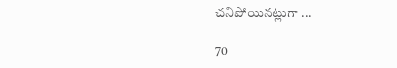చ‌నిపోయిన‌ట్లుగా ...

70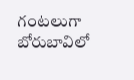గంటలుగా బోరుబావిలో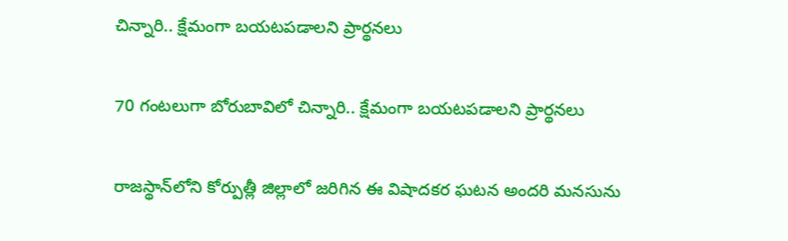చిన్నారి.. క్షేమంగా బయటపడాలని ప్రార్థనలు

70 గంటలుగా బోరుబావిలో చిన్నారి.. క్షేమంగా బయటపడాలని ప్రార్థనలు

రాజస్థాన్‌లోని కోర్పుత్లీ జిల్లాలో జరిగిన ఈ విషాదకర ఘటన అందరి మనసును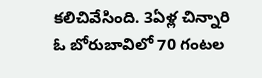కలిచివేసింది. 3ఏళ్ల చిన్నారి ఓ బోరుబావిలో 70 గంటల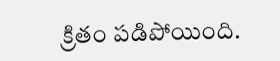క్రితం పడిపోయింది.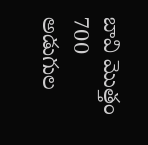బావి మొత్తం 700 అడుగుల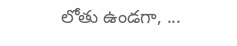లోతు ఉండగా, ...